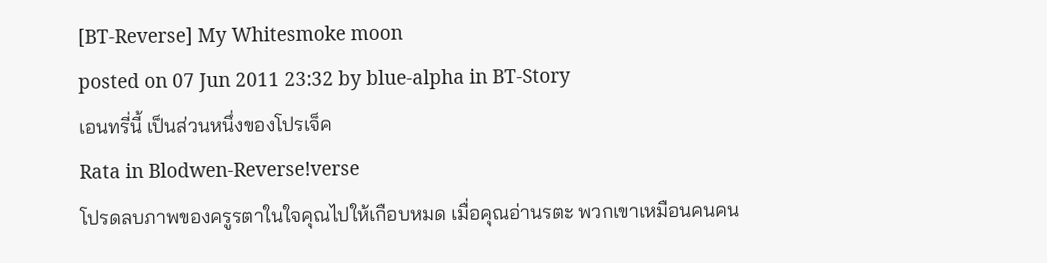[BT-Reverse] My Whitesmoke moon
posted on 07 Jun 2011 23:32 by blue-alpha in BT-Story
เอนทรี่นี้ เป็นส่วนหนึ่งของโปรเจ็ค
Rata in Blodwen-Reverse!verse
โปรดลบภาพของครูรตาในใจคุณไปให้เกือบหมด เมื่อคุณอ่านรตะ พวกเขาเหมือนคนคน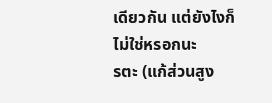เดียวกัน แต่ยังไงก็ไม่ใช่หรอกนะ
รตะ (แก้ส่วนสูง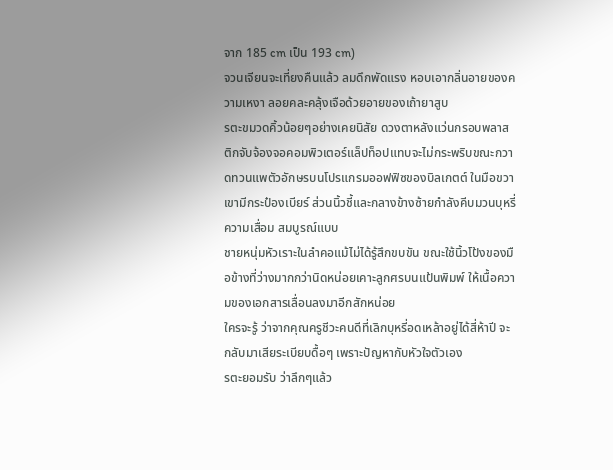จาก 185 cm เป็น 193 cm)
จวนเจียนจะเที่ยงคืนแล้ว ลมดึกพัดแรง หอบเอากลิ่นอายของความเหงา ลอยคละคลุ้งเจือด้วยอายของเถ้ายาสูบ
รตะขมวดคิ้วน้อยๆอย่างเคยนิสัย ดวงตาหลังแว่นกรอบพลาสติกจับจ้องจอคอมพิวเตอร์แล็ปท็อปแทบจะไม่กระพริบขณะกวาดทวนแพตัวอักษรบนโปรแกรมออฟฟิซของบิลเกตต์ ในมือขวาเขามีกระป๋องเบียร์ ส่วนนิ้วชี้และกลางข้างซ้ายกำลังคีบมวนบุหรี่
ความเสื่อม สมบูรณ์แบบ
ชายหนุ่มหัวเราะในลำคอแม้ไม่ได้รู้สึกขบขัน ขณะใช้นิ้วโป้งของมือข้างที่ว่างมากกว่านิดหน่อยเคาะลูกศรบนแป้นพิมพ์ ให้เนื้อความของเอกสารเลื่อนลงมาอีกสักหน่อย
ใครจะรู้ ว่าจากคุณครูชีวะคนดีที่เลิกบุหรี่อดเหล้าอยู่ได้สี่ห้าปี จะกลับมาเสียระเบียบดื้อๆ เพราะปัญหากับหัวใจตัวเอง
รตะยอมรับ ว่าลึกๆแล้ว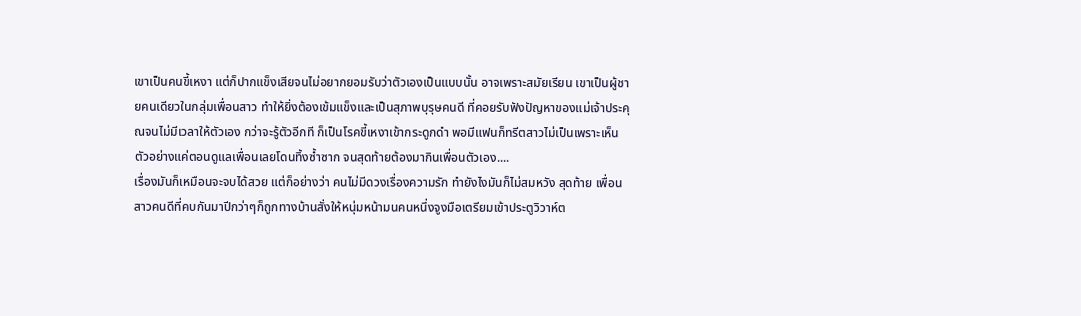เขาเป็นคนขี้เหงา แต่ก็ปากแข็งเสียจนไม่อยากยอมรับว่าตัวเองเป็นแบบนั้น อาจเพราะสมัยเรียน เขาเป็นผู้ชายคนเดียวในกลุ่มเพื่อนสาว ทำให้ยิ่งต้องเข้มแข็งและเป็นสุภาพบุรุษคนดี ที่คอยรับฟังปัญหาของแม่เจ้าประคุณจนไม่มีเวลาให้ตัวเอง กว่าจะรู้ตัวอีกที ก็เป็นโรคขี้เหงาเข้ากระดูกดำ พอมีแฟนก็ทรีตสาวไม่เป็นเพราะเห็นตัวอย่างแค่ตอนดูแลเพื่อนเลยโดนทิ้งซ้ำซาก จนสุดท้ายต้องมากินเพื่อนตัวเอง....
เรื่องมันก็เหมือนจะจบได้สวย แต่ก็อย่างว่า คนไม่มีดวงเรื่องความรัก ทำยังไงมันก็ไม่สมหวัง สุดท้าย เพื่อนสาวคนดีที่คบกันมาปีกว่าๆก็ถูกทางบ้านสั่งให้หนุ่มหน้ามนคนหนึ่งจูงมือเตรียมเข้าประตูวิวาห์ต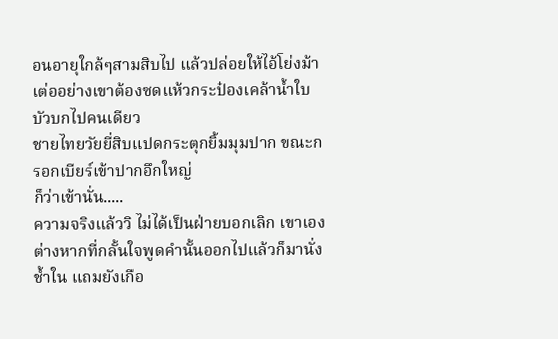อนอายุใกล้ๆสามสิบไป แล้วปล่อยให้ไอ้โย่งม้าเต่ออย่างเขาต้องซดแห้วกระป๋องเคล้าน้ำใบบัวบกไปคนเดียว
ชายไทยวัยยี่สิบแปดกระตุกยิ้มมุมปาก ขณะกรอกเบียร์เข้าปากอึกใหญ่
ก็ว่าเข้านั่น.....
ความจริงแล้ววิ ไม่ได้เป็นฝ่ายบอกเลิก เขาเองต่างหากที่กลั้นใจพูดคำนั้นออกไปแล้วก็มานั่งช้ำใน แถมยังเกือ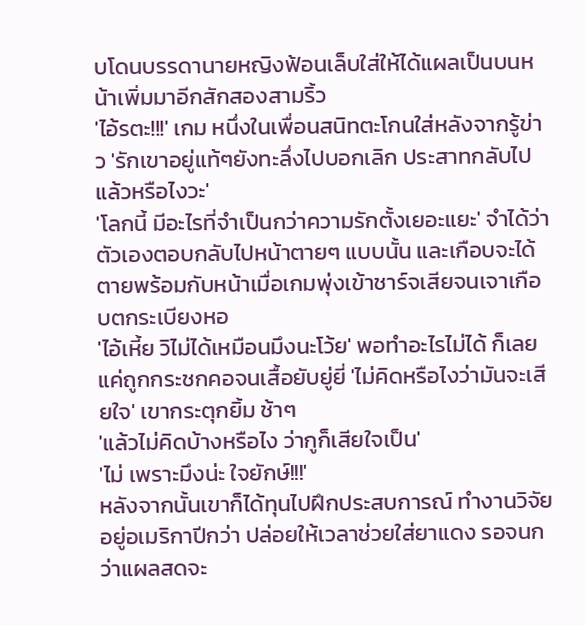บโดนบรรดานายหญิงฟ้อนเล็บใส่ให้ได้แผลเป็นบนหน้าเพิ่มมาอีกสักสองสามริ้ว
'ไอ้รตะ!!!' เกม หนึ่งในเพื่อนสนิทตะโกนใส่หลังจากรู้ข่าว 'รักเขาอยู่แท้ๆยังทะลึ่งไปบอกเลิก ประสาทกลับไปแล้วหรือไงวะ'
'โลกนี้ มีอะไรที่จำเป็นกว่าความรักตั้งเยอะแยะ' จำได้ว่าตัวเองตอบกลับไปหน้าตายๆ แบบนั้น และเกือบจะได้ตายพร้อมกับหน้าเมื่อเกมพุ่งเข้าชาร์จเสียจนเจาเกือบตกระเบียงหอ
'ไอ้เหี้ย วิไม่ได้เหมือนมึงนะโว้ย' พอทำอะไรไม่ได้ ก็เลยแค่ถูกกระชกคอจนเสื้อยับยู่ยี่ 'ไม่คิดหรือไงว่ามันจะเสียใจ' เขากระตุกยิ้ม ช้าๆ
'แล้วไม่คิดบ้างหรือไง ว่ากูก็เสียใจเป็น'
'ไม่ เพราะมึงน่ะ ใจยักษ์!!!'
หลังจากนั้นเขาก็ได้ทุนไปฝึกประสบการณ์ ทำงานวิจัยอยู่อเมริกาปีกว่า ปล่อยให้เวลาช่วยใส่ยาแดง รอจนกว่าแผลสดจะ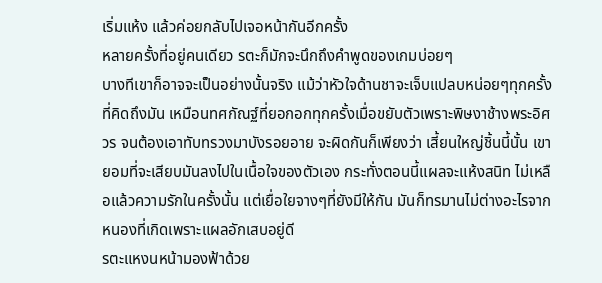เริ่มแห้ง แล้วค่อยกลับไปเจอหน้ากันอีกครั้ง
หลายครั้งที่อยู่คนเดียว รตะก็มักจะนึกถึงคำพูดของเกมบ่อยๆ
บางทีเขาก็อาจจะเป็นอย่างนั้นจริง แม้ว่าหัวใจด้านชาจะเจ็บแปลบหน่อยๆทุกครั้งที่คิดถึงมัน เหมือนทศกัณฐ์ที่ยอกอกทุกครั้งเมื่อขยับตัวเพราะพิษงาช้างพระอิศวร จนต้องเอาทับทรวงมาบังรอยอาย จะผิดกันก็เพียงว่า เสี้ยนใหญ่ชิ้นนี้นั้น เขายอมที่จะเสียบมันลงไปในเนื้อใจของตัวเอง กระทั่งตอนนี้แผลจะแห้งสนิท ไม่เหลือแล้วความรักในครั้งนั้น แต่เยื่อใยจางๆที่ยังมีให้กัน มันก็ทรมานไม่ต่างอะไรจากหนองที่เกิดเพราะแผลอักเสบอยู่ดี
รตะแหงนหน้ามองฟ้าด้วย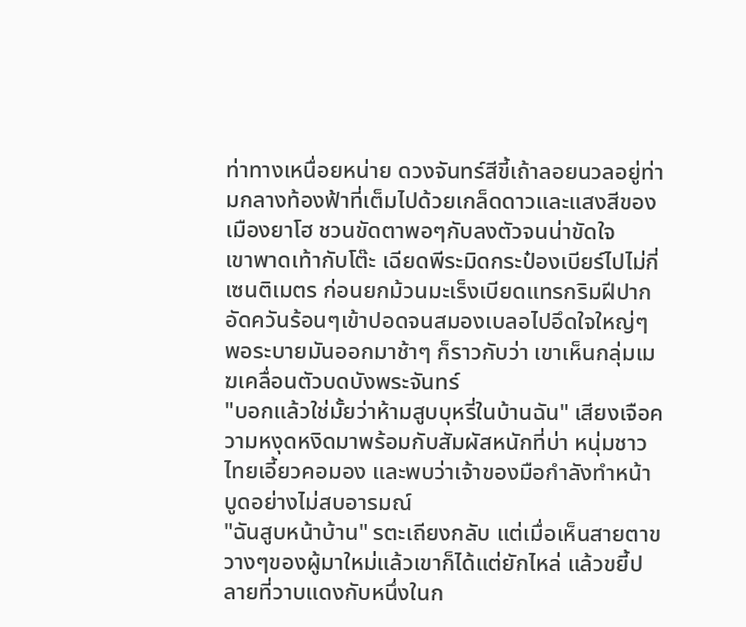ท่าทางเหนื่อยหน่าย ดวงจันทร์สีขี้เถ้าลอยนวลอยู่ท่ามกลางท้องฟ้าที่เต็มไปด้วยเกล็ดดาวและแสงสีของเมืองยาโฮ ชวนขัดตาพอๆกับลงตัวจนน่าขัดใจ
เขาพาดเท้ากับโต๊ะ เฉียดพีระมิดกระป๋องเบียร์ไปไม่กี่เซนติเมตร ก่อนยกม้วนมะเร็งเบียดแทรกริมฝีปาก อัดควันร้อนๆเข้าปอดจนสมองเบลอไปอึดใจใหญ่ๆ พอระบายมันออกมาช้าๆ ก็ราวกับว่า เขาเห็นกลุ่มเมฆเคลื่อนตัวบดบังพระจันทร์
"บอกแล้วใช่มั้ยว่าห้ามสูบบุหรี่ในบ้านฉัน" เสียงเจือความหงุดหงิดมาพร้อมกับสัมผัสหนักที่บ่า หนุ่มชาวไทยเอี้ยวคอมอง และพบว่าเจ้าของมือกำลังทำหน้าบูดอย่างไม่สบอารมณ์
"ฉันสูบหน้าบ้าน" รตะเถียงกลับ แต่เมื่อเห็นสายตาขวางๆของผู้มาใหม่แล้วเขาก็ได้แต่ยักไหล่ แล้วขยี้ปลายที่วาบแดงกับหนึ่งในก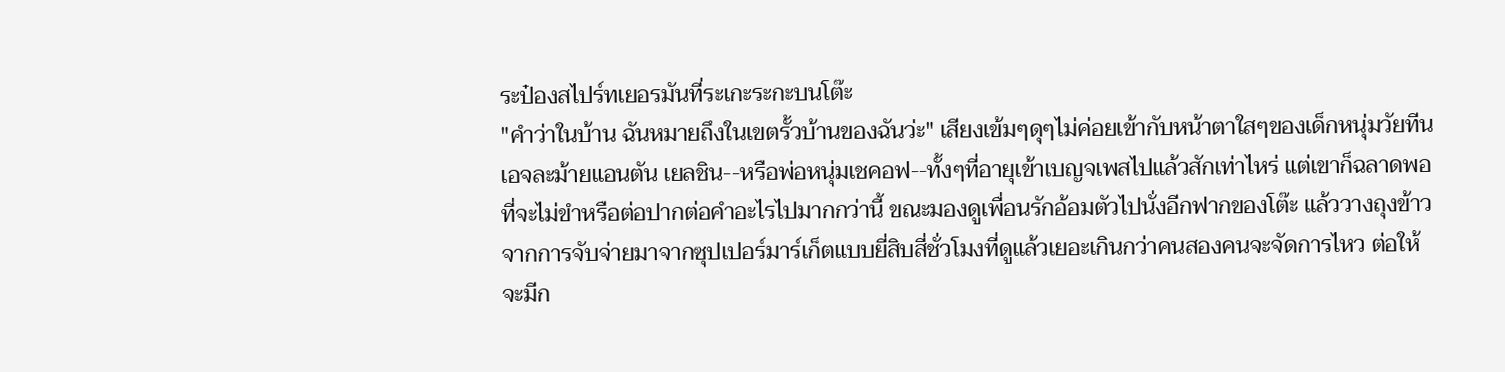ระป๋องสไปร์ทเยอรมันที่ระเกะระกะบนโต๊ะ
"คำว่าในบ้าน ฉันหมายถึงในเขตรั้วบ้านของฉันว่ะ" เสียงเข้มๆดุๆไม่ค่อยเข้ากับหน้าตาใสๆของเด็กหนุ่มวัยทีนเอจละม้ายแอนตัน เยลชิน--หรือพ่อหนุ่มเชคอฟ--ทั้งๆที่อายุเข้าเบญจเพสไปแล้วสักเท่าไหร่ แต่เขาก็ฉลาดพอที่จะไม่ขำหรือต่อปากต่อคำอะไรไปมากกว่านี้ ขณะมองดูเพื่อนรักอ้อมตัวไปนั่งอีกฟากของโต๊ะ แล้ววางถุงข้าวจากการจับจ่ายมาจากซุปเปอร์มาร์เก็ตแบบยี่สิบสี่ชั่วโมงที่ดูแล้วเยอะเกินกว่าคนสองคนจะจัดการไหว ต่อให้จะมีก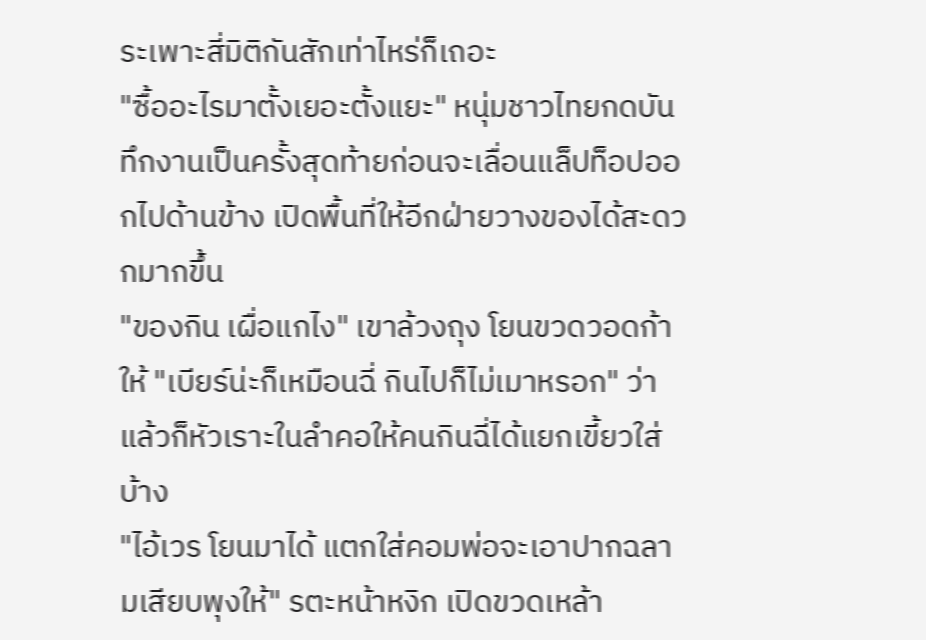ระเพาะสี่มิติกันสักเท่าไหร่ก็เถอะ
"ซื้ออะไรมาตั้งเยอะตั้งแยะ" หนุ่มชาวไทยกดบันทึกงานเป็นครั้งสุดท้ายก่อนจะเลื่อนแล็ปท็อปออกไปด้านข้าง เปิดพื้นที่ให้อีกฝ่ายวางของได้สะดวกมากขึ้น
"ของกิน เผื่อแกไง" เขาล้วงถุง โยนขวดวอดก้าให้ "เบียร์น่ะก็เหมือนฉี่ กินไปก็ไม่เมาหรอก" ว่าแล้วก็หัวเราะในลำคอให้คนกินฉี่ได้แยกเขี้ยวใส่บ้าง
"ไอ้เวร โยนมาได้ แตกใส่คอมพ่อจะเอาปากฉลามเสียบพุงให้" รตะหน้าหงิก เปิดขวดเหล้า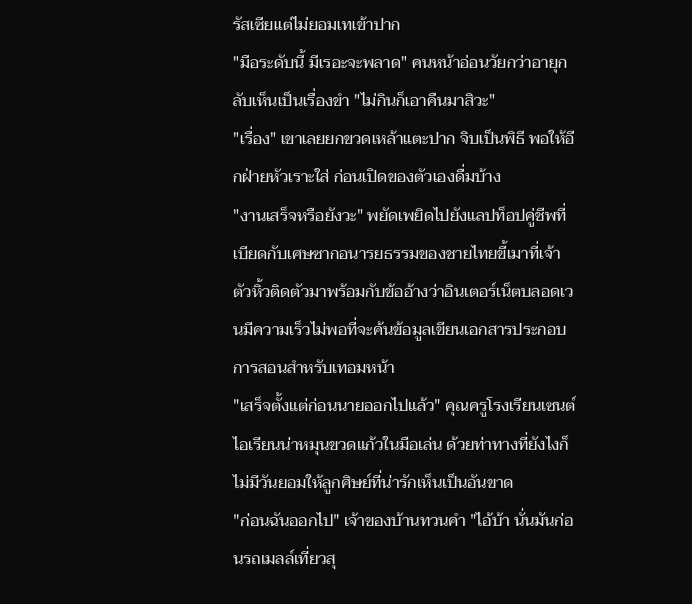รัสเซียแต่ไม่ยอมเทเข้าปาก
"มือระดับนี้ มีเรอะจะพลาด" คนหน้าอ่อนวัยกว่าอายุกลับเห็นเป็นเรื่องขำ "ไม่กินก็เอาคืนมาสิวะ"
"เรื่อง" เขาเลยยกขวดเหล้าแตะปาก จิบเป็นพิธี พอให้อีกฝ่ายหัวเราะใส่ ก่อนเปิดของตัวเองดื่มบ้าง
"งานเสร็จหรือยังวะ" พยัดเพยิดไปยังแลปท็อปคู่ชีพที่เบียดกับเศษซากอนารยธรรมของชายไทยขี้เมาที่เจ้าตัวหิ้วติดตัวมาพร้อมกับข้ออ้างว่าอินเตอร์เน็ตบลอดเวนมีความเร็วไม่พอที่จะค้นข้อมูลเขียนเอกสารประกอบการสอนสำหรับเทอมหน้า
"เสร็จตั้งแต่ก่อนนายออกไปแล้ว" คุณครูโรงเรียนเซนต์ไอเรียนน่าหมุนขวดแก้วในมือเล่น ด้วยท่าทางที่ยังไงก็ไม่มีวันยอมให้ลูกศิษย์ที่น่ารักเห็นเป็นอันขาด
"ก่อนฉันออกไป" เจ้าของบ้านทวนคำ "ไอ้บ้า นั่นมันก่อนรถเมลล์เที่ยวสุ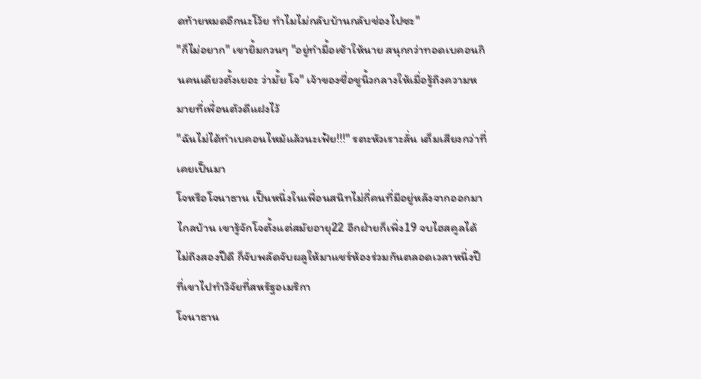ดท้ายหมดอีกนะโว้ย ทำไมไม่กลับบ้านกลับช่องไปซะ"
"ก็ไม่อยาก" เขายิ้มกวนๆ "อยู่ทำมื้อเช้าให้นาย สนุกกว่าทอดเบคอนกินคนเดียวตั้งเยอะ ว่ามั้ย โจ" เจ้าของชื่อชูนิ้วกลางให้เมื่อรู้ถึงความหมายที่เพื่อนตัวดีแฝงไว้
"ฉันไม่ได้ทำเบคอนไหม้แล้วนะเฟ้ย!!!" รตะหัวเราะลั่น เต็มเสียงกว่าที่เคยเป็นมา
โจหรือโจนาธาน เป็นหนึ่งในเพื่อนสนิทไม่กี่คนที่มีอยู่หลังจากออกมาไกลบ้าน เขารู้จักโจตั้งแต่สมัยอายุ22 อีกฝ่ายก็เพิ่ง19 จบไฮสคูลได้ไม่ถึงสองปีดี ก็จับพลัดจับผลูให้มาแชร์ห้องร่วมกันตลอดเวลาหนึ่งปีที่เขาไปทำวิจัยที่สหรัฐอเมริกา
โจนาธาน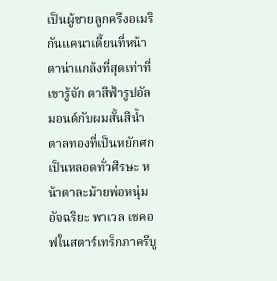เป็นผู้ชายลูกครึงอเมริกันแคนาเดี้ยนที่หน้าตาน่าแกล้งที่สุดเท่าที่เขารู้จัก ตาสีฟ้ารูปอัลมอนด์กับผมสั้นสีน้ำตาลทองที่เป็นหยักศกเป็นหลอดทั่วศีรษะ หน้าตาละม้ายพ่อหนุ่มอัจฉริยะ พาเวล เชคอฟในสตาร์เทร็กภาครีบู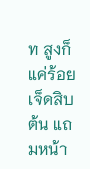ท สูงก็แค่ร้อยเจ็ดสิบต้น แถมหน้า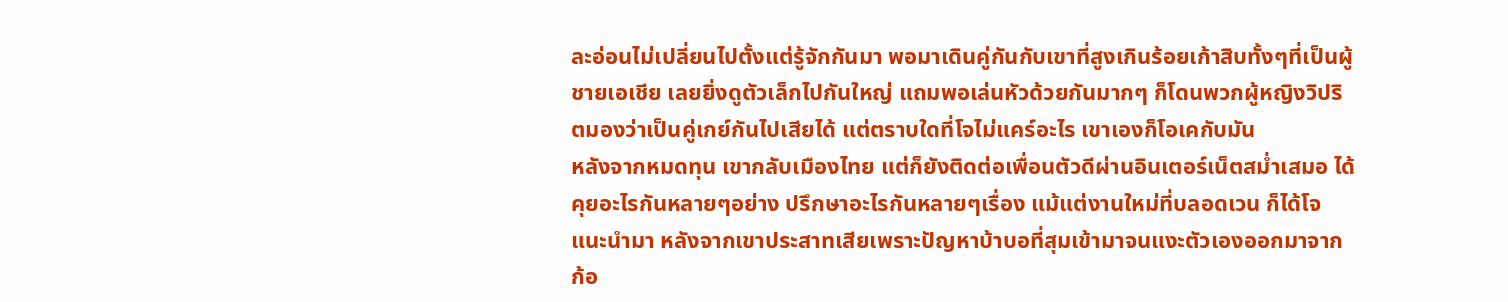ละอ่อนไม่เปลี่ยนไปตั้งแต่รู้จักกันมา พอมาเดินคู่กันกับเขาที่สูงเกินร้อยเก้าสิบทั้งๆที่เป็นผู้ชายเอเชีย เลยยิ่งดูตัวเล็กไปกันใหญ่ แถมพอเล่นหัวด้วยกันมากๆ ก็โดนพวกผู้หญิงวิปริตมองว่าเป็นคู่เกย์กันไปเสียได้ แต่ตราบใดที่โจไม่แคร์อะไร เขาเองก็โอเคกับมัน
หลังจากหมดทุน เขากลับเมืองไทย แต่ก็ยังติดต่อเพื่อนตัวดีผ่านอินเตอร์เน็ตสม่ำเสมอ ได้คุยอะไรกันหลายๆอย่าง ปรึกษาอะไรกันหลายๆเรื่อง แม้แต่งานใหม่ที่บลอดเวน ก็ได้โจแนะนำมา หลังจากเขาประสาทเสียเพราะปัญหาบ้าบอที่สุมเข้ามาจนแงะตัวเองออกมาจากก้อ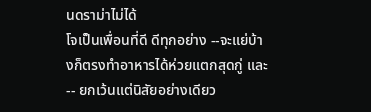นดราม่าไม่ได้
โจเป็นเพื่อนที่ดี ดีทุกอย่าง --จะแย่บ้างก็ตรงทำอาหารได้ห่วยแตกสุดกู่ และ-- ยกเว้นแต่นิสัยอย่างเดียว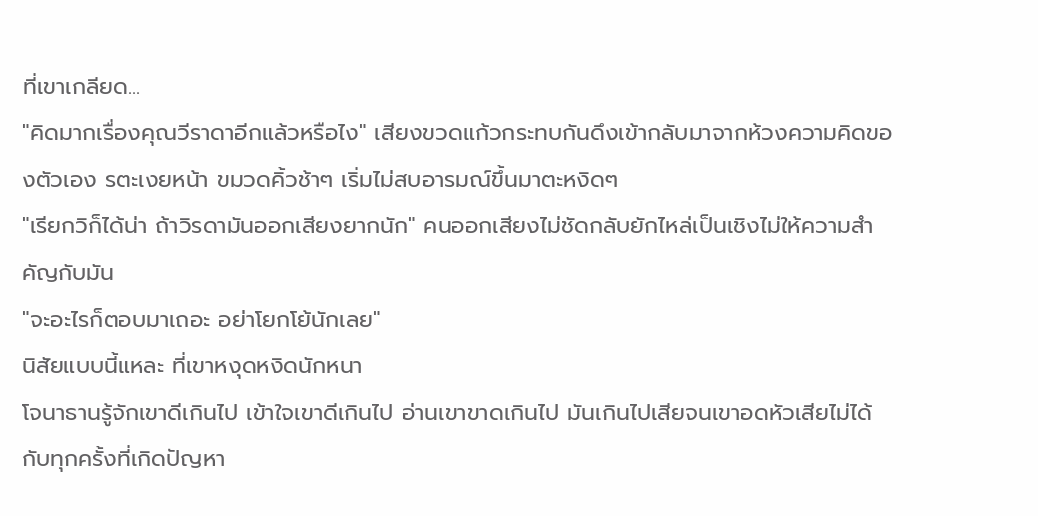ที่เขาเกลียด...
"คิดมากเรื่องคุณวีราดาอีกแล้วหรือไง" เสียงขวดแก้วกระทบกันดึงเข้ากลับมาจากห้วงความคิดของตัวเอง รตะเงยหน้า ขมวดคิ้วช้าๆ เริ่มไม่สบอารมณ์ขึ้นมาตะหงิดๆ
"เรียกวิก็ได้น่า ถ้าวิรดามันออกเสียงยากนัก" คนออกเสียงไม่ชัดกลับยักไหล่เป็นเชิงไม่ให้ความสำคัญกับมัน
"จะอะไรก็ตอบมาเถอะ อย่าโยกโย้นักเลย"
นิสัยแบบนี้แหละ ที่เขาหงุดหงิดนักหนา
โจนาธานรู้จักเขาดีเกินไป เข้าใจเขาดีเกินไป อ่านเขาขาดเกินไป มันเกินไปเสียจนเขาอดหัวเสียไม่ได้ กับทุกครั้งที่เกิดปัญหา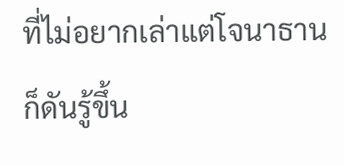ที่ไม่อยากเล่าแต่โจนาธานก็ดันรู้ขึ้น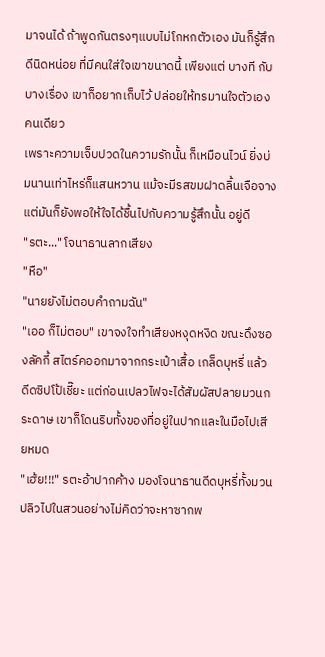มาจนได้ ถ้าพูดกันตรงๆแบบไม่โกหกตัวเอง มันก็รู้สึกดีนิดหน่อย ที่มีคนใส่ใจเขาขนาดนี้ เพียงแต่ บางที กับบางเรื่อง เขาก็อยากเก็บไว้ ปล่อยให้ทรมานใจตัวเอง คนเดียว
เพราะความเจ็บปวดในความรักนั้น ก็เหมือนไวน์ ยิ่งบ่มนานเท่าไหร่ก็แสนหวาน แม้จะมีรสขมฝาดลิ้นเจือจาง แต่มันก็ยังพอให้ใจได้ชื้นไปกับความรู้สึกนั้น อยู่ดี
"รตะ..." โจนาธานลากเสียง
"หือ"
"นายยังไม่ตอบคำถามฉัน"
"เออ ก็ไม่ตอบ" เขาจงใจทำเสียงหงุดหงิด ขณะดึงซองลัคกี้ สไตร์คออกมาจากกระเป๋าเสื้อ เกล็ดบุหรี่ แล้วดีดซิปโป้เชี๊ยะ แต่ก่อนเปลวไฟจะได้สัมผัสปลายมวนกระดาษ เขาก็โดนริบทั้งของที่อยู่ในปากและในมือไปเสียหมด
"เฮ้ย!!!" รตะอ้าปากค้าง มองโจนาธานดีดบุหรี่ทั้งมวนปลิวไปในสวนอย่างไม่คิดว่าจะหาซากพ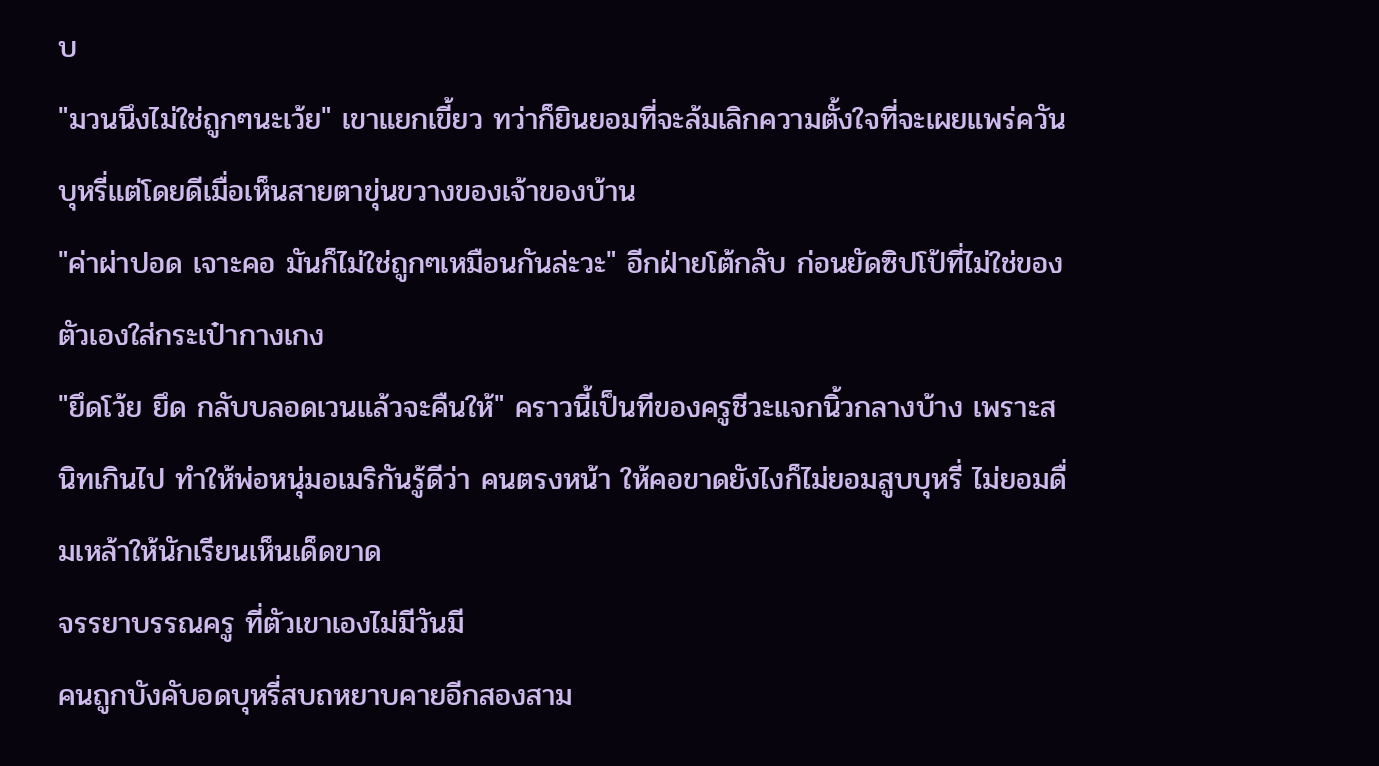บ
"มวนนึงไม่ใช่ถูกๆนะเว้ย" เขาแยกเขี้ยว ทว่าก็ยินยอมที่จะล้มเลิกความตั้งใจที่จะเผยแพร่ควันบุหรี่แต่โดยดีเมื่อเห็นสายตาขุ่นขวางของเจ้าของบ้าน
"ค่าผ่าปอด เจาะคอ มันก็ไม่ใช่ถูกๆเหมือนกันล่ะวะ" อีกฝ่ายโต้กลับ ก่อนยัดซิปโป้ที่ไม่ใช่ของตัวเองใส่กระเป๋ากางเกง
"ยึดโว้ย ยึด กลับบลอดเวนแล้วจะคืนให้" คราวนี้เป็นทีของครูชีวะแจกนิ้วกลางบ้าง เพราะสนิทเกินไป ทำให้พ่อหนุ่มอเมริกันรู้ดีว่า คนตรงหน้า ให้คอขาดยังไงก็ไม่ยอมสูบบุหรี่ ไม่ยอมดื่มเหล้าให้นักเรียนเห็นเด็ดขาด
จรรยาบรรณครู ที่ตัวเขาเองไม่มีวันมี
คนถูกบังคับอดบุหรี่สบถหยาบคายอีกสองสาม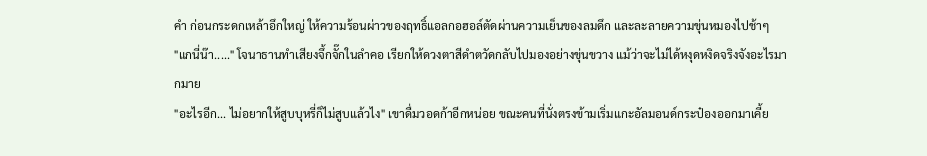คำ ก่อนกระดกเหล้าอึกใหญ่ ให้ความร้อนผ่าวของฤทธิ์แอลกอฮอล์ตัดผ่านความเย็นของลมดึก และละลายความขุ่นหมองไปช้าๆ
"แกนี่น๊า....." โจนาธานทำเสียงจึ้กจั๊กในลำคอ เรียกให้ดวงตาสีดำตวัดกลับไปมองอย่างขุ่นขวาง แม้ว่าจะไม่ได้หงุดหงิดจริงจังอะไรมากมาย
"อะไรอีก... ไม่อยากให้สูบบุหรี่ก็ไม่สูบแล้วไง" เขาดื่มวอดก้าอีกหน่อย ขณะคนที่นั่งตรงข้ามเริ่มแกะอัลมอนด์กระป๋องออกมาเคี้ย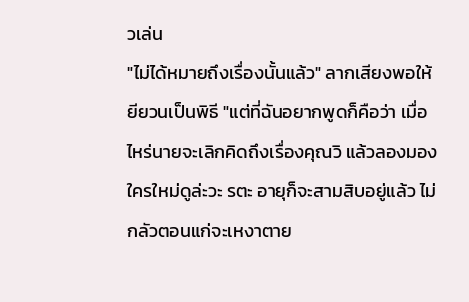วเล่น
"ไม่ได้หมายถึงเรื่องนั้นแล้ว" ลากเสียงพอให้ยียวนเป็นพิธี "แต่ที่ฉันอยากพูดก็คือว่า เมื่อไหร่นายจะเลิกคิดถึงเรื่องคุณวิ แล้วลองมองใครใหม่ดูล่ะวะ รตะ อายุก็จะสามสิบอยู่แล้ว ไม่กลัวตอนแก่จะเหงาตาย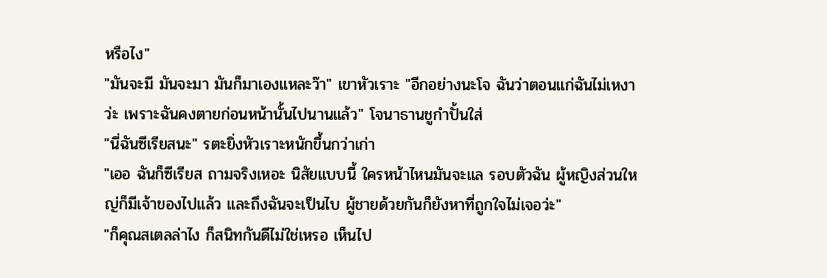หรือไง"
"มันจะมี มันจะมา มันก็มาเองแหละว๊า" เขาหัวเราะ "อีกอย่างนะโจ ฉันว่าตอนแก่ฉันไม่เหงาว่ะ เพราะฉันคงตายก่อนหน้านั้นไปนานแล้ว" โจนาธานชูกำปั้นใส่
"นี่ฉันซีเรียสนะ" รตะยิ่งหัวเราะหนักขึ้นกว่าเก่า
"เออ ฉันก็ซีเรียส ถามจริงเหอะ นิสัยแบบนี้ ใครหน้าไหนมันจะแล รอบตัวฉัน ผู้หญิงส่วนใหญ่ก็มีเจ้าของไปแล้ว และถึงฉันจะเป็นไบ ผู้ชายด้วยกันก็ยังหาที่ถูกใจไม่เจอว่ะ"
"ก็คุณสเตลล่าไง ก็สนิทกันดีไม่ใช่เหรอ เห็นไป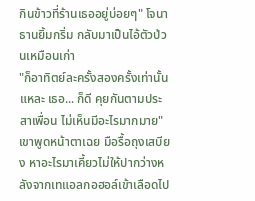กินข้าวที่ร้านเธออยู่บ่อยๆ" โจนาธานยิ้มกริ่ม กลับมาเป็นไอ้ตัวป่วนเหมือนเก่า
"ก็อาทิตย์ละครั้งสองครั้งเท่านั้นแหละ เธอ... ก็ดี คุยกันตามประสาเพื่อน ไม่เห็นมีอะไรมากมาย" เขาพูดหน้าตาเฉย มือรื้อถุงเสบียง หาอะไรมาเคี้ยวไม่ให้ปากว่างหลังจากเทแอลกอฮอล์เข้าเลือดไป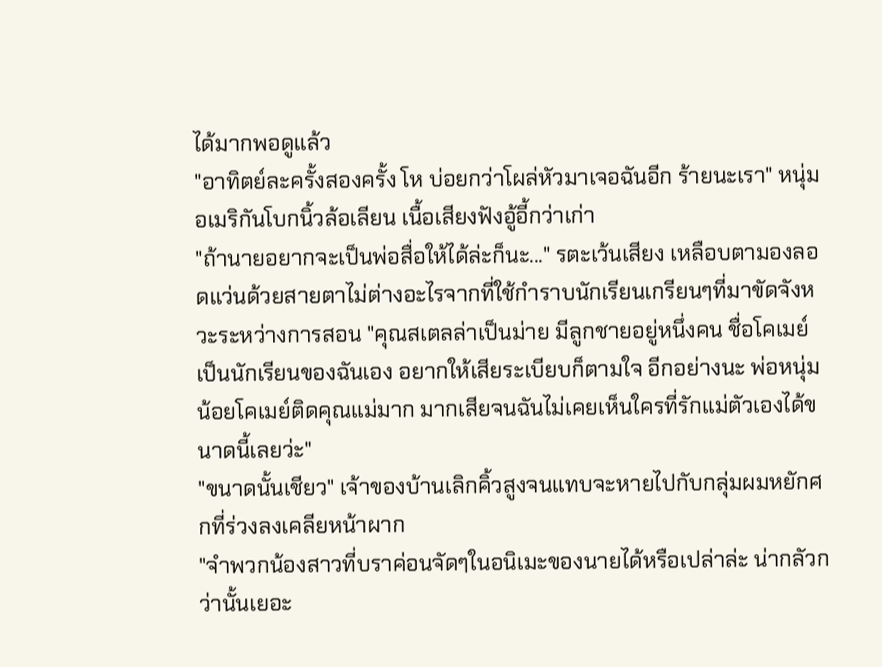ได้มากพอดูแล้ว
"อาทิตย์ละครั้งสองครั้ง โห บ่อยกว่าโผล่หัวมาเจอฉันอีก ร้ายนะเรา" หนุ่มอเมริกันโบกนิ้วล้อเลียน เนื้อเสียงฟังอู้อี้กว่าเก่า
"ถ้านายอยากจะเป็นพ่อสื่อให้ได้ล่ะก็นะ..." รตะเว้นเสียง เหลือบตามองลอดแว่นด้วยสายตาไม่ต่างอะไรจากที่ใช้กำราบนักเรียนเกรียนๆที่มาขัดจังหวะระหว่างการสอน "คุณสเตลล่าเป็นม่าย มีลูกชายอยู่หนึ่งคน ชื่อโคเมย์ เป็นนักเรียนของฉันเอง อยากให้เสียระเบียบก็ตามใจ อีกอย่างนะ พ่อหนุ่มน้อยโคเมย์ติดคุณแม่มาก มากเสียจนฉันไม่เคยเห็นใครที่รักแม่ตัวเองได้ขนาดนี้เลยว่ะ"
"ขนาดนั้นเชียว" เจ้าของบ้านเลิกคิ้วสูงจนแทบจะหายไปกับกลุ่มผมหยักศกที่ร่วงลงเคลียหน้าผาก
"จำพวกน้องสาวที่บราค่อนจัดๆในอนิเมะของนายได้หรือเปล่าล่ะ น่ากลัวกว่านั้นเยอะ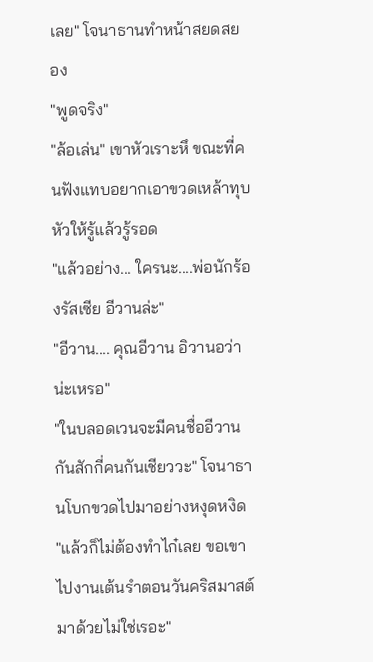เลย" โจนาธานทำหน้าสยดสยอง
"พูดจริง"
"ล้อเล่น" เขาหัวเราะหึ ขณะที่คนฟังแทบอยากเอาขวดเหล้าทุบหัวให้รู้แล้วรู้รอด
"แล้วอย่าง... ใครนะ....พ่อนักร้องรัสเซีย อีวานล่ะ"
"อีวาน.... คุณอีวาน อิวานอว่าน่ะเหรอ"
"ในบลอดเวนจะมีคนชื่ออีวานกันสักกี่คนกันเชียววะ" โจนาธานโบกขวดไปมาอย่างหงุดหงิด
"แล้วก็ไม่ต้องทำไก๋เลย ขอเขาไปงานเต้นรำตอนวันคริสมาสต์มาด้วยไม่ใช่เรอะ"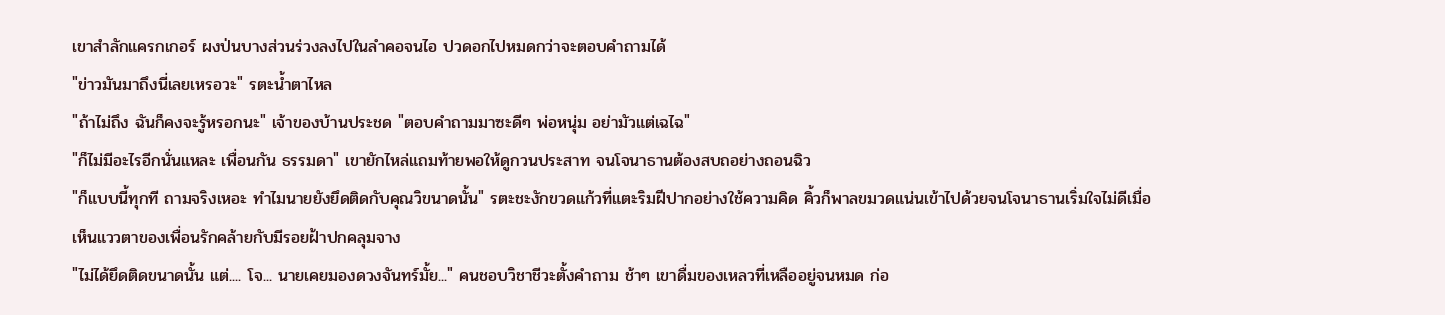เขาสำลักแครกเกอร์ ผงป่นบางส่วนร่วงลงไปในลำคอจนไอ ปวดอกไปหมดกว่าจะตอบคำถามได้
"ข่าวมันมาถึงนี่เลยเหรอวะ" รตะน้ำตาไหล
"ถ้าไม่ถึง ฉันก็คงจะรู้หรอกนะ" เจ้าของบ้านประชด "ตอบคำถามมาซะดีๆ พ่อหนุ่ม อย่ามัวแต่เฉไฉ"
"ก็ไม่มีอะไรอีกนั่นแหละ เพื่อนกัน ธรรมดา" เขายักไหล่แถมท้ายพอให้ดูกวนประสาท จนโจนาธานต้องสบถอย่างถอนฉิว
"ก็แบบนี้ทุกที ถามจริงเหอะ ทำไมนายยังยึดติดกับคุณวิขนาดนั้น" รตะชะงักขวดแก้วที่แตะริมฝีปากอย่างใช้ความคิด คิ้วก็พาลขมวดแน่นเข้าไปด้วยจนโจนาธานเริ่มใจไม่ดีเมื่อเห็นแววตาของเพื่อนรักคล้ายกับมีรอยฝ้าปกคลุมจาง
"ไม่ได้ยึดติดขนาดนั้น แต่.... โจ... นายเคยมองดวงจันทร์มั้ย..." คนชอบวิชาชีวะตั้งคำถาม ช้าๆ เขาดื่มของเหลวที่เหลืออยู่จนหมด ก่อ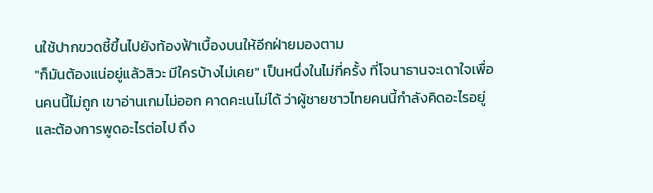นใช้ปากขวดชี้ขึ้นไปยังท้องฟ้าเบื้องบนให้อีกฝ่ายมองตาม
"ก็มันต้องแน่อยู่แล้วสิวะ มีใครบ้างไม่เคย" เป็นหนึ่งในไม่กี่ครั้ง ที่โจนาธานจะเดาใจเพื่อนคนนี้ไม่ถูก เขาอ่านเกมไม่ออก คาดคะเนไม่ได้ ว่าผู้ชายชาวไทยคนนี้กำลังคิดอะไรอยู่ และต้องการพูดอะไรต่อไป ถึง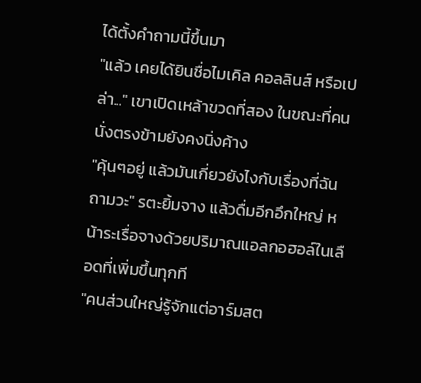ได้ตั้งคำถามนี้ขึ้นมา
"แล้ว เคยได้ยินชื่อไมเคิล คอลลินส์ หรือเปล่า..." เขาเปิดเหล้าขวดที่สอง ในขณะที่คนนั่งตรงข้ามยังคงนิ่งค้าง
"คุ้นๆอยู่ แล้วมันเกี่ยวยังไงกับเรื่องที่ฉันถามวะ" รตะยิ้มจาง แล้วดื่มอีกอึกใหญ่ หน้าระเรื่อจางด้วยปริมาณแอลกอฮอล์ในเลือดที่เพิ่มขึ้นทุกที
"คนส่วนใหญ่รู้จักแต่อาร์มสต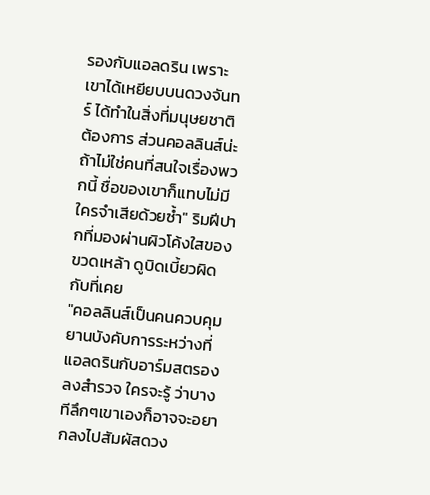รองกับแอลดริน เพราะเขาได้เหยียบบนดวงจันทร์ ได้ทำในสิ่งที่มนุษยชาติต้องการ ส่วนคอลลินส์น่ะ ถ้าไม่ใช่คนที่สนใจเรื่องพวกนี้ ชื่อของเขาก็แทบไม่มีใครจำเสียด้วยซ้ำ" ริมฝีปากที่มองผ่านผิวโค้งใสของขวดเหล้า ดูบิดเบี้ยวผิดกับที่เคย
"คอลลินส์เป็นคนควบคุมยานบังคับการระหว่างที่แอลดรินกับอาร์มสตรองลงสำรวจ ใครจะรู้ ว่าบางทีลึกๆเขาเองก็อาจจะอยากลงไปสัมผัสดวง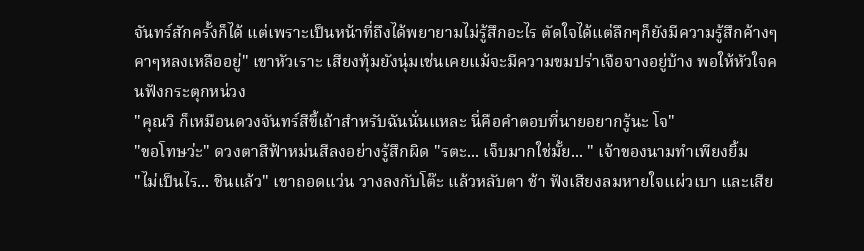จันทร์สักครั้งก็ได้ แต่เพราะเป็นหน้าที่ถึงได้พยายามไม่รู้สึกอะไร ตัดใจได้แต่ลึกๆก็ยังมีความรู้สึกค้างๆคาๆหลงเหลืออยู่" เขาหัวเราะ เสียงทุ้มยังนุ่มเช่นเคยแม้จะมีความขมปร่าเจือจางอยู่บ้าง พอให้หัวใจคนฟังกระตุกหน่วง
"คุณวิ ก็เหมือนดวงจันทร์สีขี้เถ้าสำหรับฉันนั่นแหละ นี่คือคำตอบที่นายอยากรู้นะ โจ"
"ขอโทษว่ะ" ดวงตาสีฟ้าหม่นสีลงอย่างรู้สึกผิด "รตะ... เจ็บมากใช่มั้ย... " เจ้าของนามทำเพียงยิ้ม
"ไม่เป็นไร... ชินแล้ว" เขาถอดแว่น วางลงกับโต๊ะ แล้วหลับตา ช้า ฟังเสียงลมหายใจแผ่วเบา และเสีย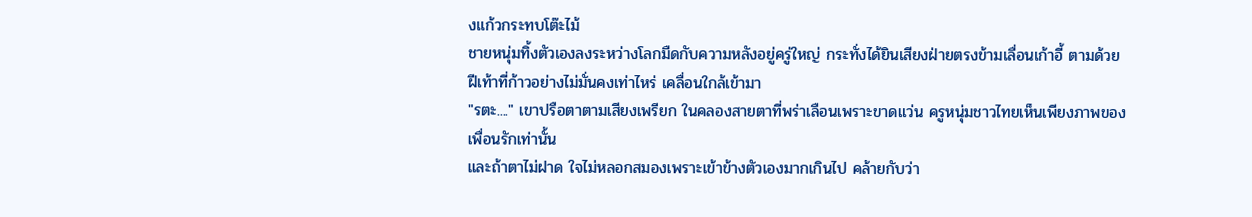งแก้วกระทบโต๊ะไม้
ชายหนุ่มทิ้งตัวเองลงระหว่างโลกมืดกับความหลังอยู่ครู่ใหญ่ กระทั่งได้ยินเสียงฝ่ายตรงข้ามเลื่อนเก้าอี้ ตามด้วยฝีเท้าที่ก้าวอย่างไม่มั่นคงเท่าไหร่ เคลื่อนใกล้เข้ามา
"รตะ...." เขาปรือตาตามเสียงเพรียก ในคลองสายตาที่พร่าเลือนเพราะขาดแว่น ครูหนุ่มชาวไทยเห็นเพียงภาพของเพื่อนรักเท่านั้น
และถ้าตาไม่ฝาด ใจไม่หลอกสมองเพราะเข้าข้างตัวเองมากเกินไป คล้ายกับว่า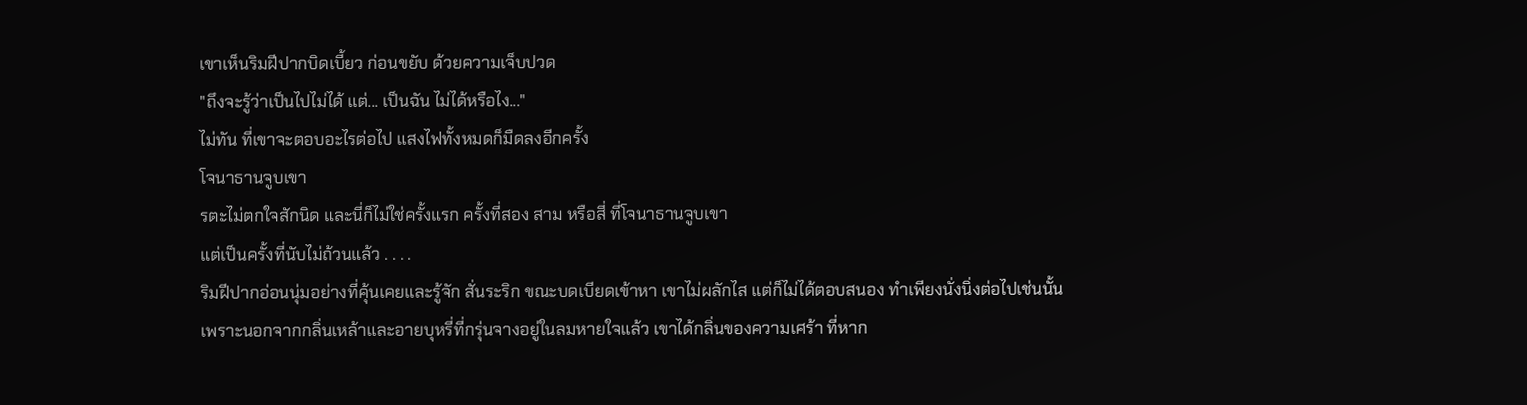เขาเห็นริมฝีปากบิดเบี้ยว ก่อนขยับ ด้วยความเจ็บปวด
"ถึงจะรู้ว่าเป็นไปไม่ได้ แต่... เป็นฉัน ไม่ได้หรือไง..."
ไม่ทัน ที่เขาจะตอบอะไรต่อไป แสงไฟทั้งหมดก็มืดลงอีกครั้ง
โจนาธานจูบเขา
รตะไม่ตกใจสักนิด และนี่ก็ไม่ใช่ครั้งแรก ครั้งที่สอง สาม หรือสี่ ที่โจนาธานจูบเขา
แต่เป็นครั้งที่นับไม่ถ้วนแล้ว . . . .
ริมฝีปากอ่อนนุ่มอย่างที่คุ้นเคยและรู้จัก สั่นระริก ขณะบดเบียดเข้าหา เขาไม่ผลักไส แต่ก็ไม่ได้ตอบสนอง ทำเพียงนั่งนิ่งต่อไปเช่นนั้น
เพราะนอกจากกลิ่นเหล้าและอายบุหรี่ที่กรุ่นจางอยู่ในลมหายใจแล้ว เขาได้กลิ่นของความเศร้า ที่หาก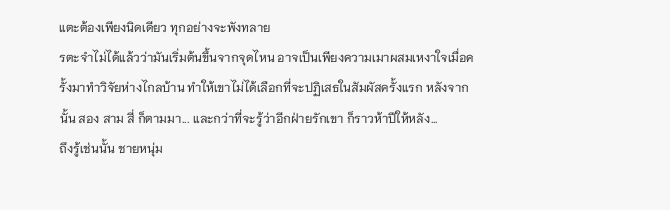แตะต้องเพียงนิดเดียว ทุกอย่างจะพังทลาย
รตะจำไม่ได้แล้วว่ามันเริ่มต้นขึ้นจากจุดไหน อาจเป็นเพียงความเมาผสมเหงาใจเมื่อครั้งมาทำวิจัยห่างไกลบ้าน ทำให้เขาไม่ได้เลือกที่จะปฏิเสธในสัมผัสครั้งแรก หลังจากนั้น สอง สาม สี่ ก็ตามมา... และกว่าที่จะรู้ว่าอีกฝ่ายรักเขา ก็ราวห้าปีให้หลัง...
ถึงรู้เช่นนั้น ชายหนุ่ม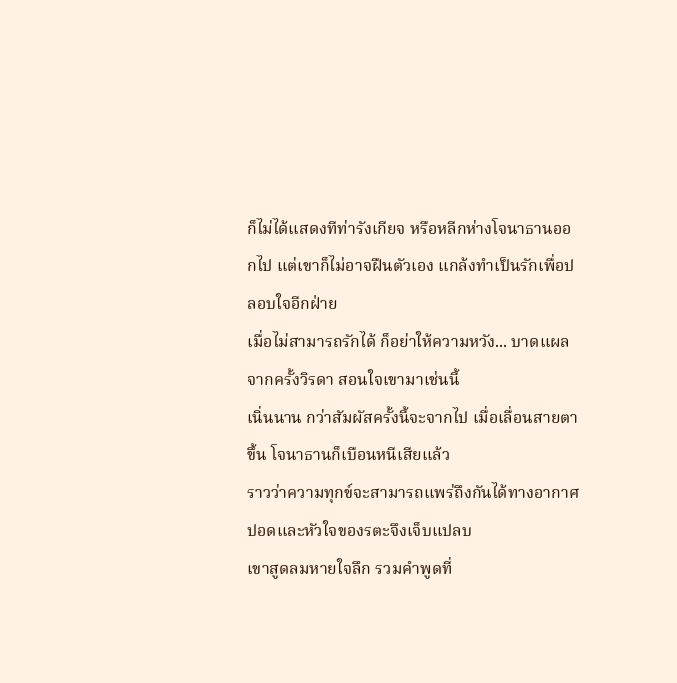ก็ไม่ได้แสดงทีท่ารังเกียจ หรือหลีกห่างโจนาธานออกไป แต่เขาก็ไม่อาจฝืนตัวเอง แกล้งทำเป็นรักเพื่อปลอบใจอีกฝ่าย
เมื่อไม่สามารถรักได้ ก็อย่าให้ความหวัง... บาดแผลจากครั้งวิรดา สอนใจเขามาเช่นนี้
เนิ่นนาน กว่าสัมผัสครั้งนี้จะจากไป เมื่อเลื่อนสายตาขึ้น โจนาธานก็เบือนหนีเสียแล้ว
ราวว่าความทุกข์จะสามารถแพร่ถึงกันได้ทางอากาศ ปอดและหัวใจของรตะจึงเจ็บแปลบ
เขาสูดลมหายใจลึก รวมคำพูดที่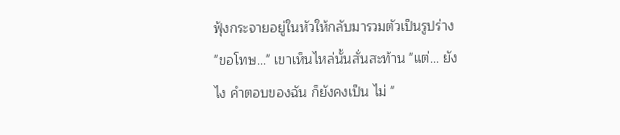ฟุ้งกระจายอยู่ในหัวให้กลับมารวมตัวเป็นรูปร่าง
"ขอโทษ..." เขาเห็นไหล่นั้นสั่นสะท้าน "แต่... ยังไง คำตอบของฉัน ก็ยังคงเป็น ไม่ "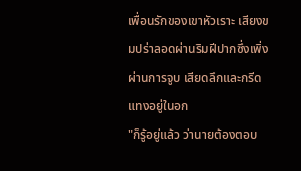เพื่อนรักของเขาหัวเราะ เสียงขมปร่าลอดผ่านริมฝีปากซึ่งเพิ่งผ่านการจูบ เสียดลึกและกรีดแทงอยู่ในอก
"ก็รู้อยู่แล้ว ว่านายต้องตอบ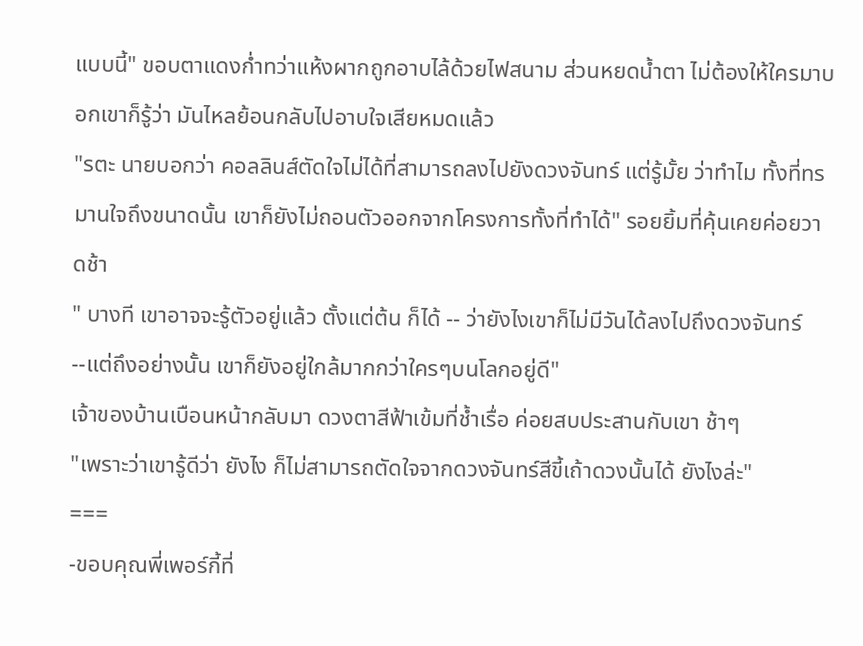แบบนี้" ขอบตาแดงก่ำทว่าแห้งผากถูกอาบไล้ด้วยไฟสนาม ส่วนหยดน้ำตา ไม่ต้องให้ใครมาบอกเขาก็รู้ว่า มันไหลย้อนกลับไปอาบใจเสียหมดแล้ว
"รตะ นายบอกว่า คอลลินส์ตัดใจไม่ได้ที่สามารถลงไปยังดวงจันทร์ แต่รู้มั้ย ว่าทำไม ทั้งที่ทรมานใจถึงขนาดนั้น เขาก็ยังไม่ถอนตัวออกจากโครงการทั้งที่ทำได้" รอยยิ้มที่คุ้นเคยค่อยวาดช้า
" บางที เขาอาจจะรู้ตัวอยู่แล้ว ตั้งแต่ต้น ก็ได้ -- ว่ายังไงเขาก็ไม่มีวันได้ลงไปถึงดวงจันทร์ --แต่ถึงอย่างนั้น เขาก็ยังอยู่ใกล้มากกว่าใครๆบนโลกอยู่ดี"
เจ้าของบ้านเบือนหน้ากลับมา ดวงตาสีฟ้าเข้มที่ช้ำเรื่อ ค่อยสบประสานกับเขา ช้าๆ
"เพราะว่าเขารู้ดีว่า ยังไง ก็ไม่สามารถตัดใจจากดวงจันทร์สีขี้เถ้าดวงนั้นได้ ยังไงล่ะ"
===
-ขอบคุณพี่เพอร์กี้ที่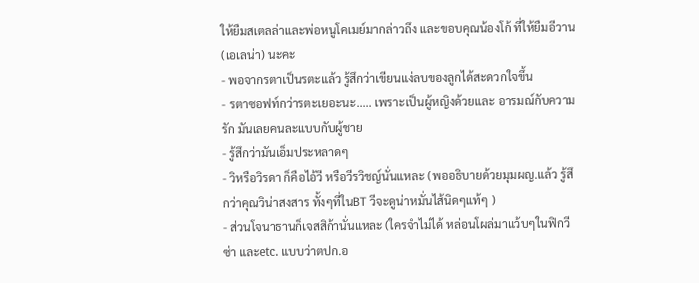ให้ยืมสเตลล่าและพ่อหนูโคเมย์มากล่าวถึง และขอบคุณน้องโก้ ที่ให้ยืมอีวาน(เอเลน่า) นะคะ
- พอจากรตาเป็นรตะแล้ว รู้สึกว่าเขียนแง่ลบของลูกได้สะดวกใจขึ้น
- รตาซอฟท์กว่ารตะเยอะนะ..... เพราะเป็นผู้หญิงด้วยและ อารมณ์กับความรัก มันเลยคนละแบบกับผู้ชาย
- รู้สึกว่ามันเอ็มประหลาดๆ
- วิหรือวิรดา ก็คือไอ้วี หรือวีรวิชญ์นั่นแหละ (พออธิบายด้วยมุมผญ.แล้ว รู้สึกว่าคุณวิน่าสงสาร ทั้งๆที่ในBT วีจะดูน่าหมั่นไส้นิดๆแท้ๆ )
- ส่วนโจนาธานก็เจสสิก้านั่นแหละ (ใครจำไม่ได้ หล่อนโผล่มาแว้บๆในฟิกวีซ่า และetc. แบบว่าตปก.อ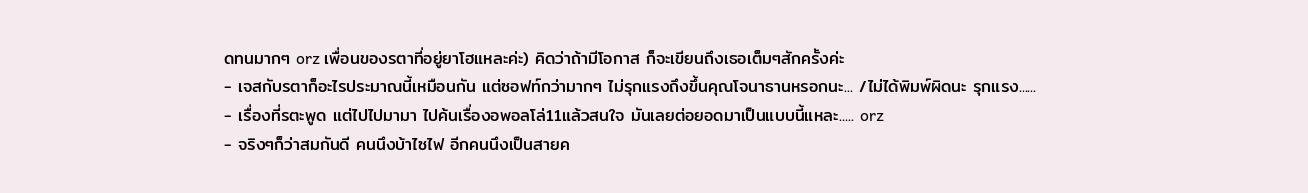ดทนมากๆ orz เพื่อนของรตาที่อยู่ยาโฮแหละค่ะ) คิดว่าถ้ามีโอกาส ก็จะเขียนถึงเธอเต็มๆสักครั้งค่ะ
- เจสกับรตาก็อะไรประมาณนี้เหมือนกัน แต่ซอฟท์กว่ามากๆ ไม่รุกแรงถึงขึ้นคุณโจนาธานหรอกนะ... /ไม่ได้พิมพ์ผิดนะ รุกแรง......
- เรื่องที่รตะพูด แต่ไปไปมามา ไปค้นเรื่องอพอลโล่11แล้วสนใจ มันเลยต่อยอดมาเป็นแบบนี้แหละ..... orz
- จริงๆก็ว่าสมกันดี คนนึงบ้าไซไฟ อีกคนนึงเป็นสายค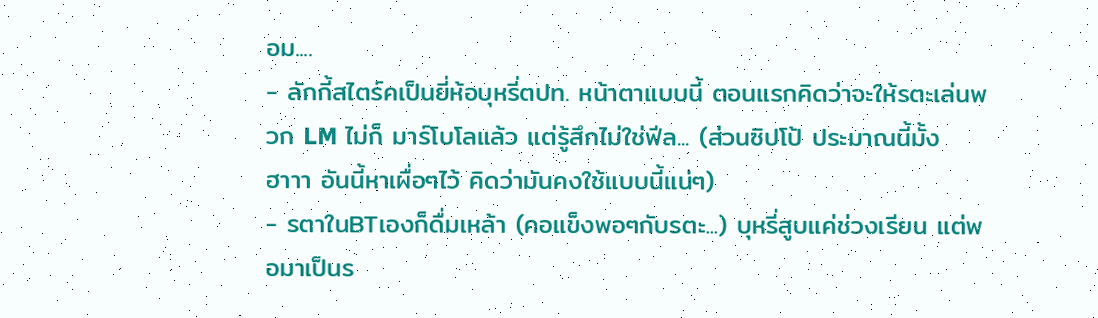อม....
- ลักกี้สไตร์คเป็นยี่ห้อบุหรี่ตปท. หน้าตาแบบนี้ ตอนแรกคิดว่าจะให้รตะเล่นพวก LM ไม่ก็ มาร์โบโลแล้ว แต่รู้สึกไม่ใช่ฟีล... (ส่วนซิปโป้ ประมาณนี้มั้ง ฮาาา อันนี้หาเผื่อๆไว้ คิดว่ามันคงใช้แบบนี้แน่ๆ)
- รตาในBTเองก็ดื่มเหล้า (คอแข็งพอๆกับรตะ...) บุหรี่สูบแค่ช่วงเรียน แต่พอมาเป็นร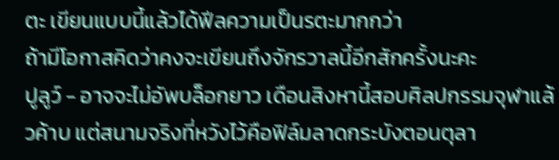ตะ เขียนแบบนี้แล้วได้ฟีลความเป็นรตะมากกว่า
ถ้ามีโอกาสคิดว่าคงจะเขียนถึงจักรวาลนี้อีกสักครั้งนะคะ
ปูลูว์ - อาจจะไม่อัพบล็อกยาว เดือนสิงหานี้สอบศิลปกรรมจุฬาแล้วค้าบ แต่สนามจริงที่หวังไว้คือฟิล์มลาดกระบังตอนตุลา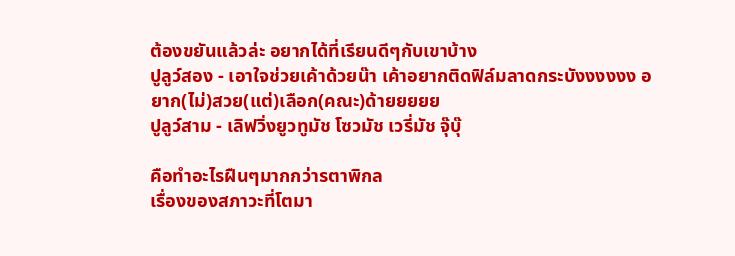ต้องขยันแล้วล่ะ อยากได้ที่เรียนดีๆกับเขาบ้าง
ปูลูว์สอง - เอาใจช่วยเค้าด้วยน๊า เค้าอยากติดฟิล์มลาดกระบังงงงงง อยาก(ไม่)สวย(แต่)เลือก(คณะ)ด้ายยยยย
ปูลูว์สาม - เลิฟวิ่งยูวทูมัช โซวมัช เวรี่มัช จุ๊บุ๊

คือทำอะไรฝืนๆมากกว่ารตาพิกล
เรื่องของสภาวะที่โตมา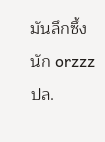มันลึกซึ้งนัก orzzz
ปล.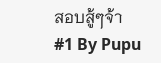สอบสู้ๆจ้า
#1 By Pupu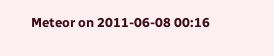Meteor on 2011-06-08 00:16